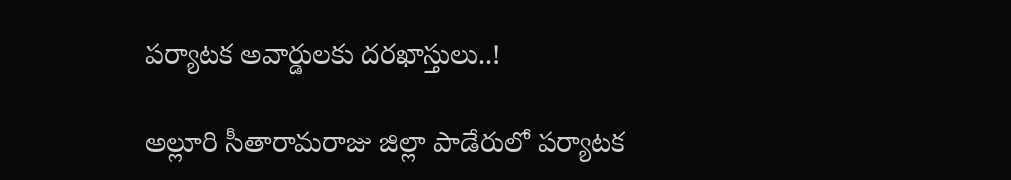పర్యాటక అవార్డులకు దరఖాస్తులు..!

అల్లూరి సీతారామరాజు జిల్లా పాడేరులో పర్యాటక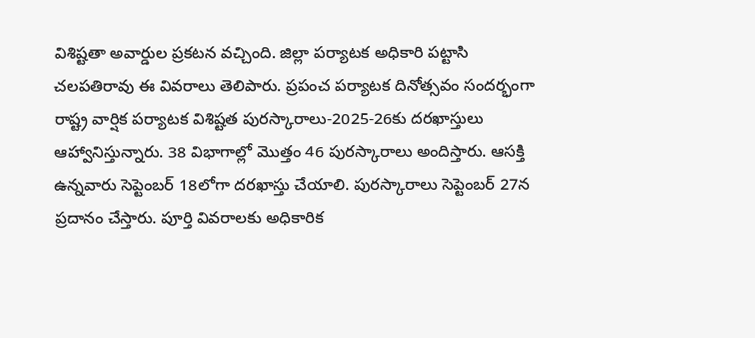విశిష్టతా అవార్డుల ప్రకటన వచ్చింది. జిల్లా పర్యాటక అధికారి పట్టాసి చలపతిరావు ఈ వివరాలు తెలిపారు. ప్రపంచ పర్యాటక దినోత్సవం సందర్భంగా రాష్ట్ర వార్షిక పర్యాటక విశిష్టత పురస్కారాలు-2025-26కు దరఖాస్తులు ఆహ్వానిస్తున్నారు. 38 విభాగాల్లో మొత్తం 46 పురస్కారాలు అందిస్తారు. ఆసక్తి ఉన్నవారు సెప్టెంబర్ 18లోగా దరఖాస్తు చేయాలి. పురస్కారాలు సెప్టెంబర్ 27న ప్రదానం చేస్తారు. పూర్తి వివరాలకు అధికారిక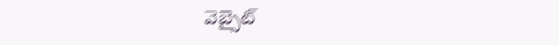వెబ్సైట్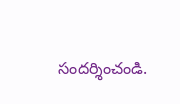సందర్శించండి.